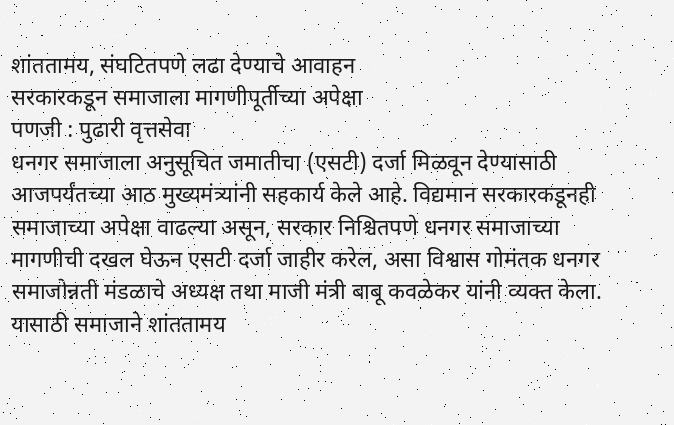शांततामय, संघटितपणे लढा देण्याचे आवाहन
सरकारकडून समाजाला मागणीपूर्तीच्या अपेक्षा
पणजी : पुढारी वृत्तसेवा
धनगर समाजाला अनुसूचित जमातीचा (एसटी) दर्जा मिळवून देण्यासाठी आजपर्यंतच्या आठ मुख्यमंत्र्यांनी सहकार्य केले आहे. विद्यमान सरकारकडूनही समाजाच्या अपेक्षा वाढल्या असून, सरकार निश्चितपणे धनगर समाजाच्या मागणीची दखल घेऊन एसटी दर्जा जाहीर करेल, असा विश्वास गोमंतक धनगर समाजोन्नती मंडळाचे अध्यक्ष तथा माजी मंत्री बाबू कवळेकर यांनी व्यक्त केला. यासाठी समाजाने शांततामय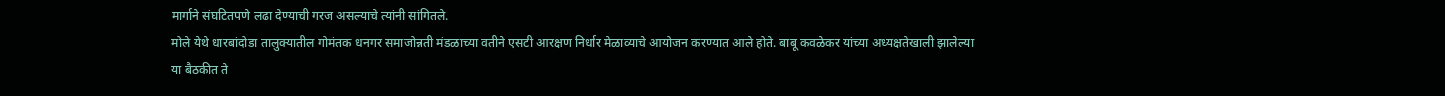मार्गाने संघटितपणे लढा देण्याची गरज असल्याचे त्यांनी सांगितले.
मोले येथे धारबांदोडा तालुक्यातील गोमंतक धनगर समाजोन्नती मंडळाच्या वतीने एसटी आरक्षण निर्धार मेळाव्याचे आयोजन करण्यात आले होते. बाबू कवळेकर यांच्या अध्यक्षतेखाली झालेल्या या बैठकीत ते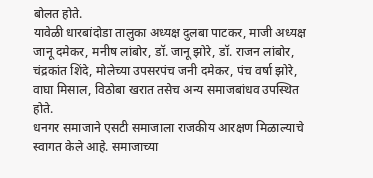बोलत होते.
यावेळी धारबांदोडा तालुका अध्यक्ष दुलबा पाटकर, माजी अध्यक्ष जानू दमेकर, मनीष लांबोर, डॉ. जानू झोरे, डॉ. राजन लांबोर, चंद्रकांत शिंदे, मोलेच्या उपसरपंच जनी दमेकर, पंच वर्षा झोरे, वाघा मिसाल, विठोबा खरात तसेच अन्य समाजबांधव उपस्थित होते.
धनगर समाजाने एसटी समाजाला राजकीय आरक्षण मिळाल्याचे स्वागत केले आहे. समाजाच्या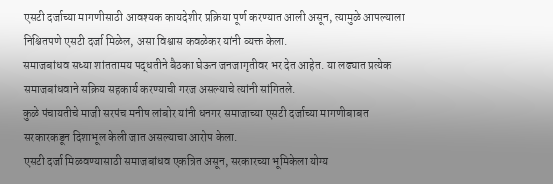एसटी दर्जाच्या मागणीसाठी आवश्यक कायदेशीर प्रक्रिया पूर्ण करण्यात आली असून, त्यामुळे आपल्याला निश्चितपणे एसटी दर्जा मिळेल, असा विश्वास कवळेकर यांनी व्यक्त केला.
समाजबांधव सध्या शांततामय पद्धतीने बैठका घेऊन जनजागृतीवर भर देत आहेत. या लढ्यात प्रत्येक समाजबांधवाने सक्रिय सहकार्य करण्याची गरज असल्याचे त्यांनी सांगितले.
कुळे पंचायतीचे माजी सरपंच मनीष लांबोर यांनी धनगर समाजाच्या एसटी दर्जाच्या मागणीबाबत सरकारकडून दिशाभूल केली जात असल्याचा आरोप केला.
एसटी दर्जा मिळवण्यासाठी समाजबांधव एकत्रित असून, सरकारच्या भूमिकेला योग्य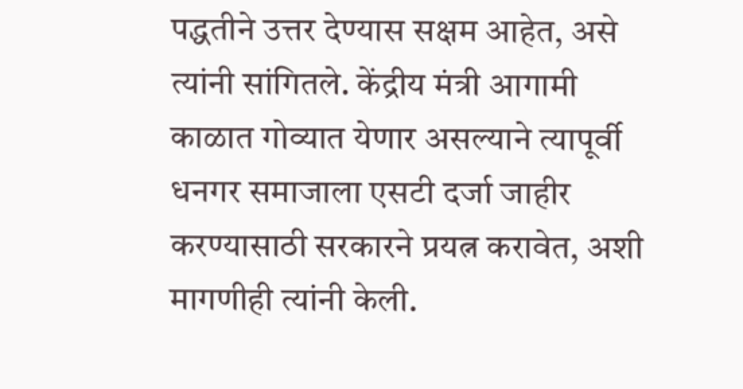पद्धतीने उत्तर देण्यास सक्षम आहेत, असे त्यांनी सांगितले. केंद्रीय मंत्री आगामी काळात गोव्यात येणार असल्याने त्यापूर्वी धनगर समाजाला एसटी दर्जा जाहीर करण्यासाठी सरकारने प्रयत्न करावेत, अशी मागणीही त्यांनी केली.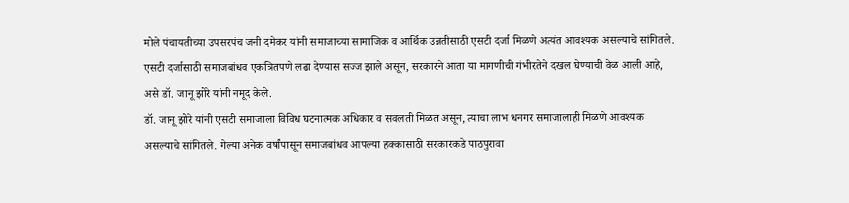मोले पंचायतीच्या उपसरपंच जनी दमेकर यांनी समाजाच्या सामाजिक व आर्थिक उन्नतीसाठी एसटी दर्जा मिळणे अत्यंत आवश्यक असल्याचे सांगितले. एसटी दर्जासाठी समाजबांधव एकत्रितपणे लढा देण्यास सज्ज झाले असून, सरकारने आता या मागणीची गंभीरतेने दखल घेण्याची वेळ आली आहे, असे डॉ. जानू झोरे यांनी नमूद केले.
डॉ. जानू झोरे यांनी एसटी समाजाला विविध घटनात्मक अधिकार व सवलती मिळत असून, त्याचा लाभ धनगर समाजालाही मिळणे आवश्यक असल्याचे सांगितले. गेल्या अनेक वर्षांपासून समाजबांधव आपल्या हक्कासाठी सरकारकडे पाठपुरावा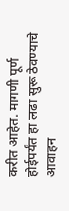करीत आहेत. मागणी पूर्ण होईपर्यंत हा लढा सुरू ठेवण्याचे आवाहन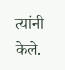त्यांनी केले.